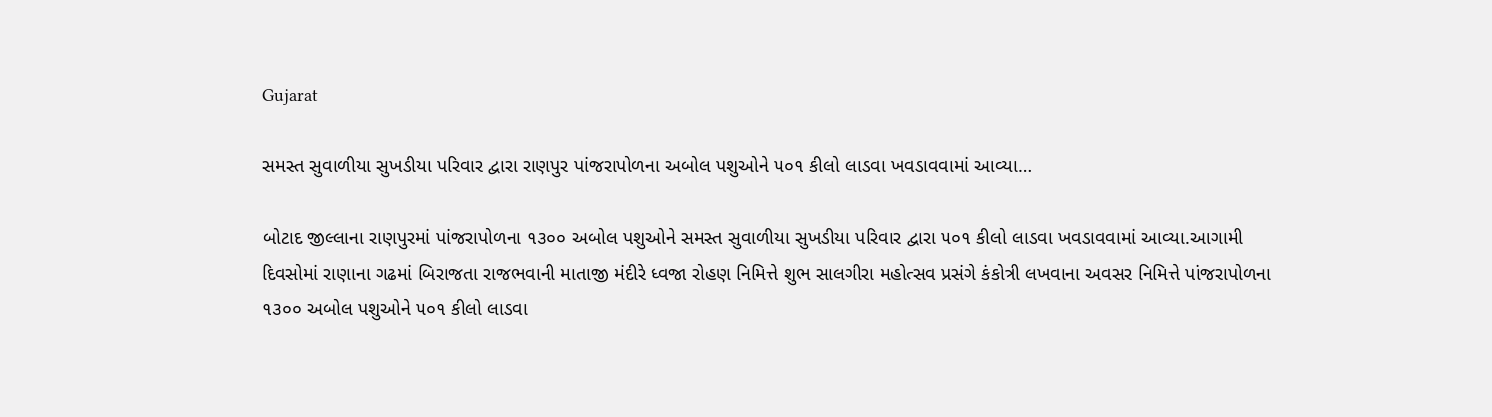Gujarat

સમસ્ત સુવાળીયા સુખડીયા પરિવાર દ્વારા રાણપુર પાંજરાપોળના અબોલ પશુઓને ૫૦૧ કીલો લાડવા ખવડાવવામાં આવ્યા…

બોટાદ જીલ્લાના રાણપુરમાં પાંજરાપોળના ૧૩૦૦ અબોલ પશુઓને સમસ્ત સુવાળીયા સુખડીયા પરિવાર દ્વારા ૫૦૧ કીલો લાડવા ખવડાવવામાં આવ્યા.આગામી દિવસોમાં રાણાના ગઢમાં બિરાજતા રાજભવાની માતાજી મંદીરે ધ્વજા રોહણ નિમિત્તે શુભ સાલગીરા મહોત્સવ પ્રસંગે કંકોત્રી લખવાના અવસર નિમિત્તે પાંજરાપોળના ૧૩૦૦ અબોલ પશુઓને ૫૦૧ કીલો લાડવા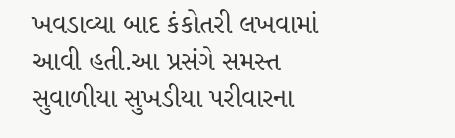ખવડાવ્યા બાદ કંકોતરી લખવામાં આવી હતી.આ પ્રસંગે સમસ્ત સુવાળીયા સુખડીયા પરીવારના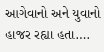આગેવાનો અને યુવાનો હાજર રહ્યા હતા….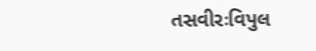તસવીરઃવિપુલ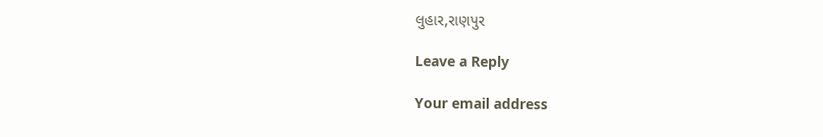લુહાર,રાણપુર

Leave a Reply

Your email address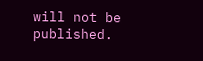will not be published.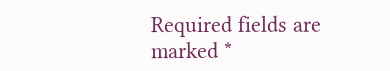Required fields are marked *